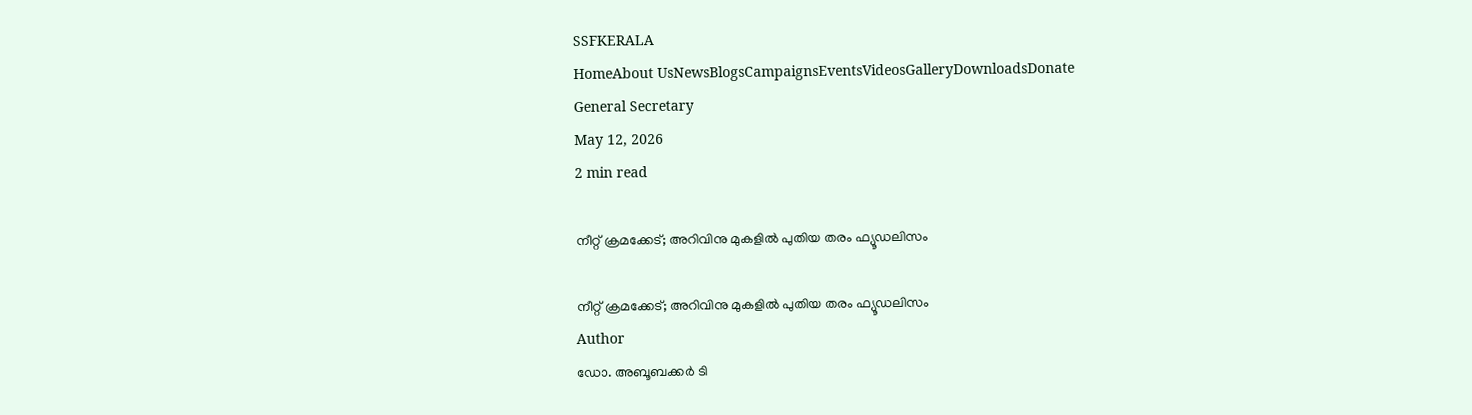SSFKERALA
HomeAbout UsNewsBlogsCampaignsEventsVideosGalleryDownloadsDonate
General Secretary
May 12, 2026
2 min read

നീറ്റ് ക്രമക്കേട്; അറിവിനു മുകളിൽ പുതിയ തരം ഫ്യൂഡലിസം

നീറ്റ് ക്രമക്കേട്; അറിവിനു മുകളിൽ പുതിയ തരം ഫ്യൂഡലിസം
Author
ഡോ. അബൂബക്കർ ടി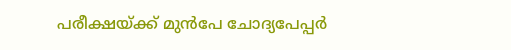പരീക്ഷയ്ക്ക് മുൻപേ ചോദ്യപേപ്പർ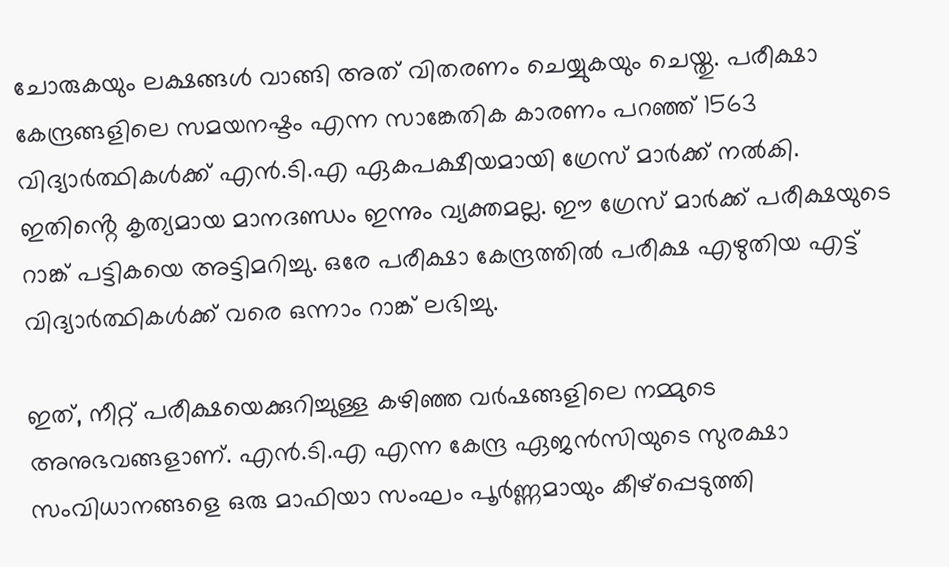ചോരുകയും ലക്ഷങ്ങൾ വാങ്ങി അത് വിതരണം ചെയ്യുകയും ചെയ്തു. പരീക്ഷാ കേന്ദ്രങ്ങളിലെ സമയനഷ്ടം എന്ന സാങ്കേതിക കാരണം പറഞ്ഞ് 1563 വിദ്യാർത്ഥികൾക്ക് എൻ.ടി.എ ഏകപക്ഷീയമായി ഗ്രേസ് മാർക്ക് നൽകി. ഇതിൻ്റെ കൃത്യമായ മാനദണ്ഡം ഇന്നും വ്യക്തമല്ല. ഈ ഗ്രേസ് മാർക്ക് പരീക്ഷയുടെ റാങ്ക് പട്ടികയെ അട്ടിമറിച്ചു. ഒരേ പരീക്ഷാ കേന്ദ്രത്തിൽ പരീക്ഷ എഴുതിയ എട്ട് വിദ്യാർത്ഥികൾക്ക് വരെ ഒന്നാം റാങ്ക് ലഭിച്ചു.

ഇത്, നീറ്റ് പരീക്ഷയെക്കുറിച്ചുള്ള കഴിഞ്ഞ വർഷങ്ങളിലെ നമ്മുടെ അനുഭവങ്ങളാണ്. എൻ.ടി.എ എന്ന കേന്ദ്ര ഏജൻസിയുടെ സുരക്ഷാ സംവിധാനങ്ങളെ ഒരു മാഫിയാ സംഘം പൂർണ്ണമായും കീഴ്പ്പെടുത്തി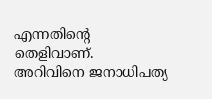എന്നതിൻ്റെ തെളിവാണ്. അറിവിനെ ജനാധിപത്യ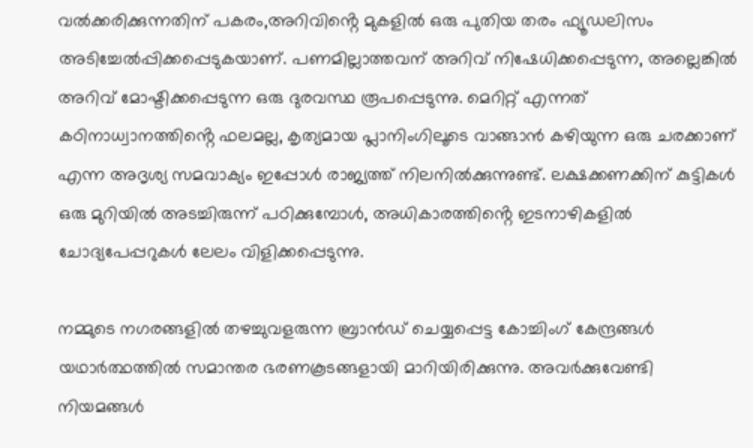വൽക്കരിക്കുന്നതിന് പകരം,അറിവിൻ്റെ മുകളിൽ ഒരു പുതിയ തരം ഫ്യൂഡലിസം അടിച്ചേൽപ്പിക്കപ്പെടുകയാണ്. പണമില്ലാത്തവന് അറിവ് നിഷേധിക്കപ്പെടുന്ന, അല്ലെങ്കിൽ അറിവ് മോഷ്ടിക്കപ്പെടുന്ന ഒരു ദുരവസ്ഥ രൂപപ്പെടുന്നു. മെറിറ്റ് എന്നത് കഠിനാധ്വാനത്തിൻ്റെ ഫലമല്ല, കൃത്യമായ പ്ലാനിംഗിലൂടെ വാങ്ങാൻ കഴിയുന്ന ഒരു ചരക്കാണ് എന്ന അദൃശ്യ സമവാക്യം ഇപ്പോൾ രാജ്യത്ത് നിലനിൽക്കുന്നുണ്ട്. ലക്ഷക്കണക്കിന് കുട്ടികൾ ഒരു മുറിയിൽ അടച്ചിരുന്ന് പഠിക്കുമ്പോൾ, അധികാരത്തിൻ്റെ ഇടനാഴികളിൽ ചോദ്യപേപ്പറുകൾ ലേലം വിളിക്കപ്പെടുന്നു.

നമ്മുടെ നഗരങ്ങളിൽ തഴച്ചുവളരുന്ന ബ്രാൻഡ് ചെയ്യപ്പെട്ട കോച്ചിംഗ് കേന്ദ്രങ്ങൾ യഥാർത്ഥത്തിൽ സമാന്തര ഭരണകൂടങ്ങളായി മാറിയിരിക്കുന്നു. അവർക്കുവേണ്ടി നിയമങ്ങൾ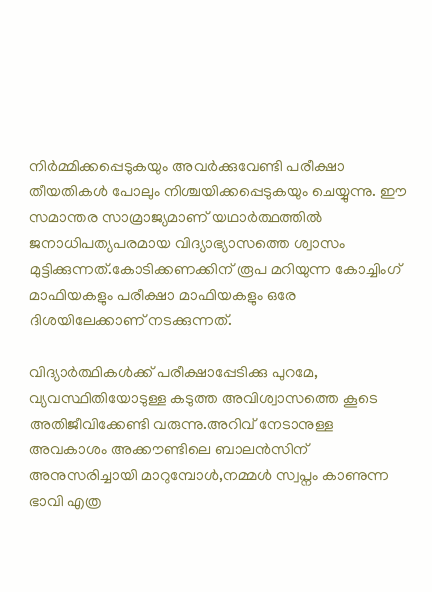നിർമ്മിക്കപ്പെടുകയും അവർക്കുവേണ്ടി പരീക്ഷാ തീയതികൾ പോലും നിശ്ചയിക്കപ്പെടുകയും ചെയ്യുന്നു. ഈ സമാന്തര സാമ്രാജ്യമാണ് യഥാർത്ഥത്തിൽ ജനാധിപത്യപരമായ വിദ്യാഭ്യാസത്തെ ശ്വാസം മുട്ടിക്കുന്നത്.കോടിക്കണക്കിന് രൂപ മറിയുന്ന കോച്ചിംഗ് മാഫിയകളും പരീക്ഷാ മാഫിയകളും ഒരേ ദിശയിലേക്കാണ് നടക്കുന്നത്.

വിദ്യാർത്ഥികൾക്ക് പരീക്ഷാപ്പേടിക്കു പുറമേ, വ്യവസ്ഥിതിയോടുള്ള കടുത്ത അവിശ്വാസത്തെ കൂടെ അതിജീവിക്കേണ്ടി വരുന്നു.അറിവ് നേടാനുള്ള അവകാശം അക്കൗണ്ടിലെ ബാലൻസിന് അനുസരിച്ചായി മാറുമ്പോൾ,നമ്മൾ സ്വപ്നം കാണുന്ന ഭാവി എത്ര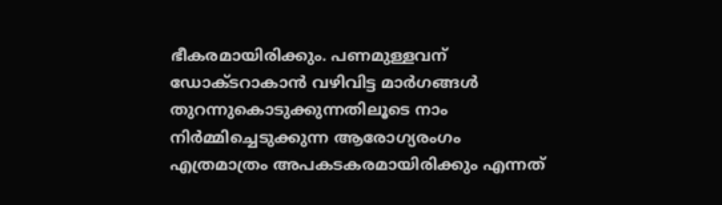ഭീകരമായിരിക്കും. പണമുള്ളവന് ഡോക്ടറാകാൻ വഴിവിട്ട മാർഗങ്ങൾ തുറന്നുകൊടുക്കുന്നതിലൂടെ നാം നിർമ്മിച്ചെടുക്കുന്ന ആരോഗ്യരംഗം എത്രമാത്രം അപകടകരമായിരിക്കും എന്നത്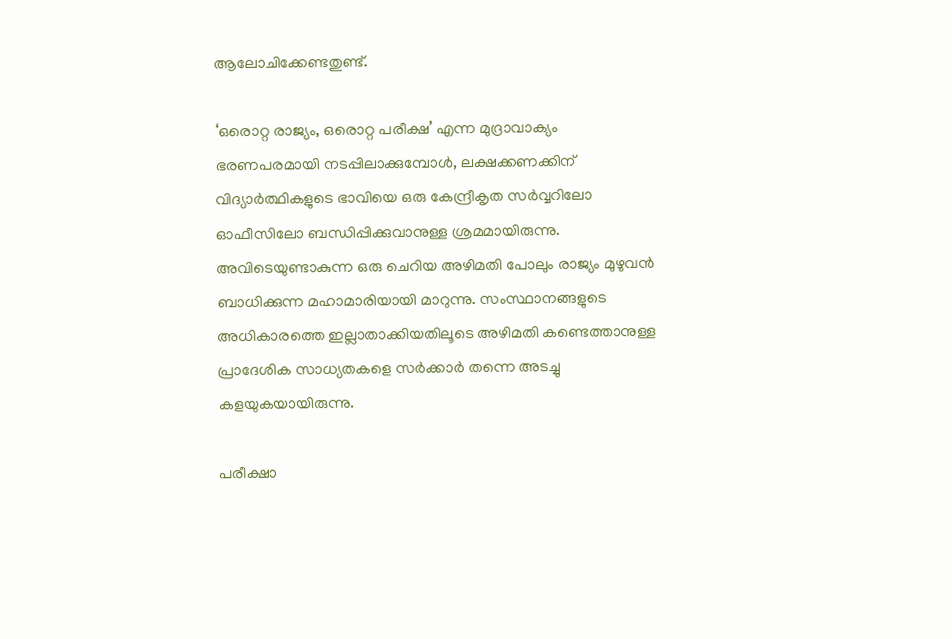ആലോചിക്കേണ്ടതുണ്ട്.

‘ഒരൊറ്റ രാജ്യം, ഒരൊറ്റ പരീക്ഷ’ എന്ന മുദ്രാവാക്യം ഭരണപരമായി നടപ്പിലാക്കുമ്പോൾ, ലക്ഷക്കണക്കിന് വിദ്യാർത്ഥികളുടെ ഭാവിയെ ഒരു കേന്ദ്രീകൃത സർവ്വറിലോ ഓഫീസിലോ ബന്ധിപ്പിക്കുവാനുള്ള ശ്രമമായിരുന്നു. അവിടെയുണ്ടാകുന്ന ഒരു ചെറിയ അഴിമതി പോലും രാജ്യം മുഴുവൻ ബാധിക്കുന്ന മഹാമാരിയായി മാറുന്നു. സംസ്ഥാനങ്ങളുടെ അധികാരത്തെ ഇല്ലാതാക്കിയതിലൂടെ അഴിമതി കണ്ടെത്താനുള്ള പ്രാദേശിക സാധ്യതകളെ സർക്കാർ തന്നെ അടച്ചു കളയുകയായിരുന്നു.

പരീക്ഷാ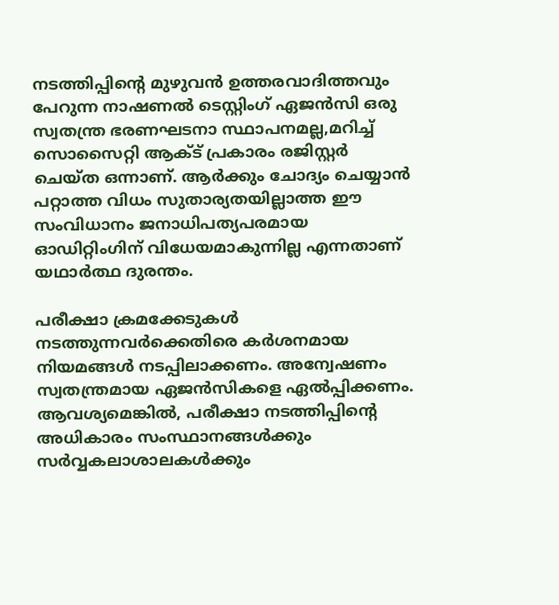നടത്തിപ്പിൻ്റെ മുഴുവൻ ഉത്തരവാദിത്തവും പേറുന്ന നാഷണൽ ടെസ്റ്റിംഗ് ഏജൻസി ഒരു സ്വതന്ത്ര ഭരണഘടനാ സ്ഥാപനമല്ല,മറിച്ച് സൊസൈറ്റി ആക്ട് പ്രകാരം രജിസ്റ്റർ ചെയ്ത ഒന്നാണ്. ആർക്കും ചോദ്യം ചെയ്യാൻ പറ്റാത്ത വിധം സുതാര്യതയില്ലാത്ത ഈ സംവിധാനം ജനാധിപത്യപരമായ ഓഡിറ്റിംഗിന് വിധേയമാകുന്നില്ല എന്നതാണ് യഥാർത്ഥ ദുരന്തം.

പരീക്ഷാ ക്രമക്കേടുകൾ നടത്തുന്നവർക്കെതിരെ കർശനമായ നിയമങ്ങൾ നടപ്പിലാക്കണം. അന്വേഷണം സ്വതന്ത്രമായ ഏജൻസികളെ ഏൽപ്പിക്കണം. ആവശ്യമെങ്കിൽ, പരീക്ഷാ നടത്തിപ്പിൻ്റെ അധികാരം സംസ്ഥാനങ്ങൾക്കും സർവ്വകലാശാലകൾക്കും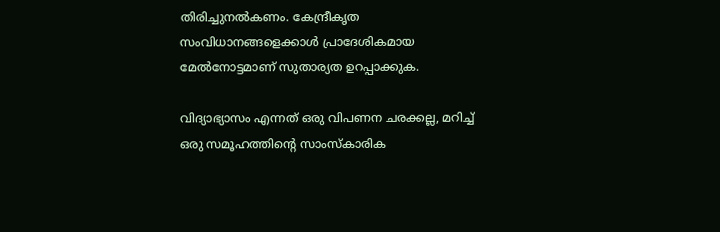തിരിച്ചുനൽകണം. കേന്ദ്രീകൃത സംവിധാനങ്ങളെക്കാൾ പ്രാദേശികമായ മേൽനോട്ടമാണ് സുതാര്യത ഉറപ്പാക്കുക.

വിദ്യാഭ്യാസം എന്നത് ഒരു വിപണന ചരക്കല്ല, മറിച്ച് ഒരു സമൂഹത്തിൻ്റെ സാംസ്കാരിക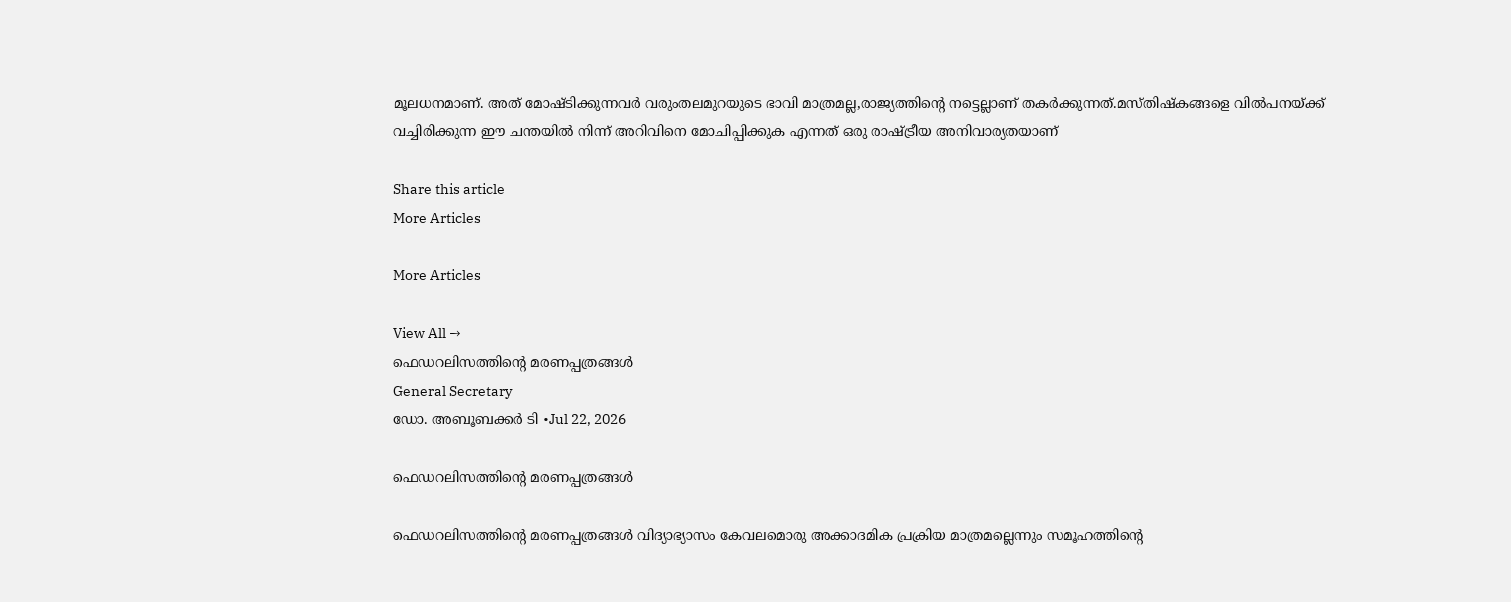മൂലധനമാണ്. അത് മോഷ്ടിക്കുന്നവർ വരുംതലമുറയുടെ ഭാവി മാത്രമല്ല,രാജ്യത്തിൻ്റെ നട്ടെല്ലാണ് തകർക്കുന്നത്.മസ്തിഷ്കങ്ങളെ വിൽപനയ്ക്ക് വച്ചിരിക്കുന്ന ഈ ചന്തയിൽ നിന്ന് അറിവിനെ മോചിപ്പിക്കുക എന്നത് ഒരു രാഷ്ട്രീയ അനിവാര്യതയാണ്

Share this article
More Articles

More Articles

View All →
ഫെഡറലിസത്തിന്റെ മരണപ്പത്രങ്ങൾ
General Secretary
ഡോ. അബൂബക്കർ ടി •Jul 22, 2026

ഫെഡറലിസത്തിന്റെ മരണപ്പത്രങ്ങൾ

ഫെഡറലിസത്തിന്റെ മരണപ്പത്രങ്ങൾ വിദ്യാഭ്യാസം കേവലമൊരു അക്കാദമിക പ്രക്രിയ മാത്രമല്ലെന്നും സമൂഹത്തിന്റെ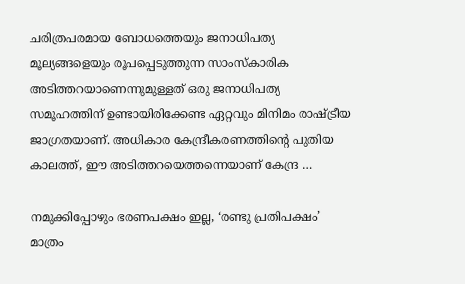ചരിത്രപരമായ ബോധത്തെയും ജനാധിപത്യ മൂല്യങ്ങളെയും രൂപപ്പെടുത്തുന്ന സാംസ്കാരിക അടിത്തറയാണെന്നുമുള്ളത് ഒരു ജനാധിപത്യ സമൂഹത്തിന് ഉണ്ടായിരിക്കേണ്ട ഏറ്റവും മിനിമം രാഷ്ട്രീയ ജാഗ്രതയാണ്. അധികാര കേന്ദ്രീകരണത്തിന്റെ പുതിയ കാലത്ത്, ഈ അടിത്തറയെത്തന്നെയാണ് കേന്ദ്ര …

നമുക്കിപ്പോഴും ഭരണപക്ഷം ഇല്ല, ‘രണ്ടു പ്രതിപക്ഷം’ മാത്രം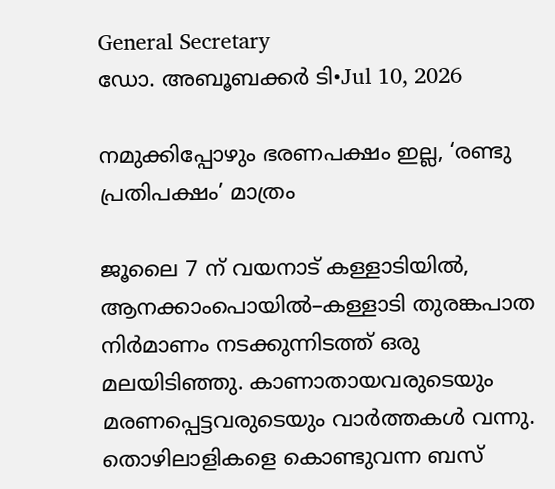General Secretary
ഡോ. അബൂബക്കർ ടി•Jul 10, 2026

നമുക്കിപ്പോഴും ഭരണപക്ഷം ഇല്ല, ‘രണ്ടു പ്രതിപക്ഷം’ മാത്രം

ജൂലൈ 7 ന് വയനാട് കള്ളാടിയിൽ, ആനക്കാംപൊയിൽ–കള്ളാടി തുരങ്കപാത നിർമാണം നടക്കുന്നിടത്ത് ഒരു മലയിടിഞ്ഞു. കാണാതായവരുടെയും മരണപ്പെട്ടവരുടെയും വാർത്തകൾ വന്നു. തൊഴിലാളികളെ കൊണ്ടുവന്ന ബസ്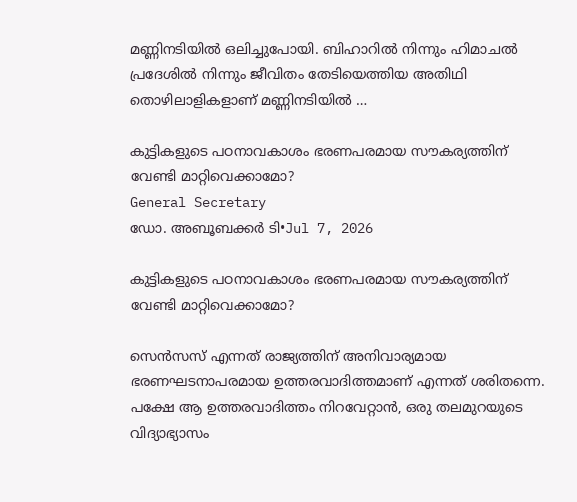മണ്ണിനടിയിൽ ഒലിച്ചുപോയി. ബിഹാറിൽ നിന്നും ഹിമാചൽ പ്രദേശിൽ നിന്നും ജീവിതം തേടിയെത്തിയ അതിഥി തൊഴിലാളികളാണ് മണ്ണിനടിയിൽ …

കുട്ടികളുടെ പഠനാവകാശം ഭരണപരമായ സൗകര്യത്തിന് വേണ്ടി മാറ്റിവെക്കാമോ?
General Secretary
ഡോ. അബൂബക്കർ ടി•Jul 7, 2026

കുട്ടികളുടെ പഠനാവകാശം ഭരണപരമായ സൗകര്യത്തിന് വേണ്ടി മാറ്റിവെക്കാമോ?

സെൻസസ് എന്നത് രാജ്യത്തിന് അനിവാര്യമായ ഭരണഘടനാപരമായ ഉത്തരവാദിത്തമാണ് എന്നത് ശരിതന്നെ. പക്ഷേ ആ ഉത്തരവാദിത്തം നിറവേറ്റാൻ, ഒരു തലമുറയുടെ വിദ്യാഭ്യാസം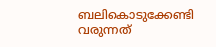ബലികൊടുക്കേണ്ടി വരുന്നത്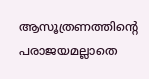ആസൂത്രണത്തിന്റെ പരാജയമല്ലാതെ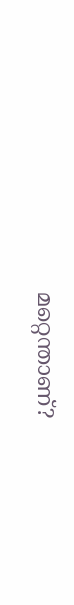മറ്റെന്താണ്?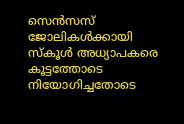സെൻസസ് ജോലികൾക്കായി സ്‌കൂൾ അധ്യാപകരെ കൂട്ടത്തോടെ നിയോഗിച്ചതോടെ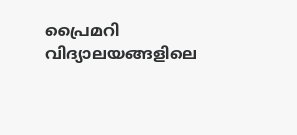പ്രൈമറി വിദ്യാലയങ്ങളിലെ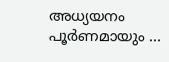അധ്യയനം പൂർണമായും …